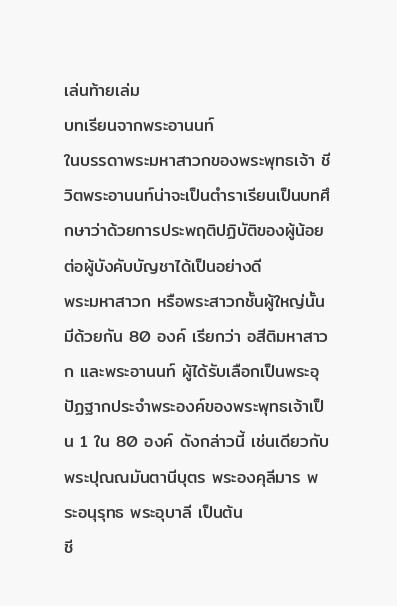เล่นท้ายเล่ม
บทเรียนจากพระอานนท์
ในบรรดาพระมหาสาวกของพระพุทธเจ้า ชีวิตพระอานนท์น่าจะเป็นตำราเรียนเป็นบทศึกษาว่าด้วยการประพฤติปฏิบัติของผู้น้อยต่อผู้บังคับบัญชาได้เป็นอย่างดี
พระมหาสาวก หรือพระสาวกชั้นผู้ใหญ่นั้นมีด้วยกัน 80 องค์ เรียกว่า อสีติมหาสาวก และพระอานนท์ ผู้ได้รับเลือกเป็นพระอุปัฏฐากประจำพระองค์ของพระพุทธเจ้าเป็น 1 ใน 80 องค์ ดังกล่าวนี้ เช่นเดียวกับพระปุณณมันตานีบุตร พระองคุลีมาร พระอนุรุทธ พระอุบาลี เป็นต้น
ชี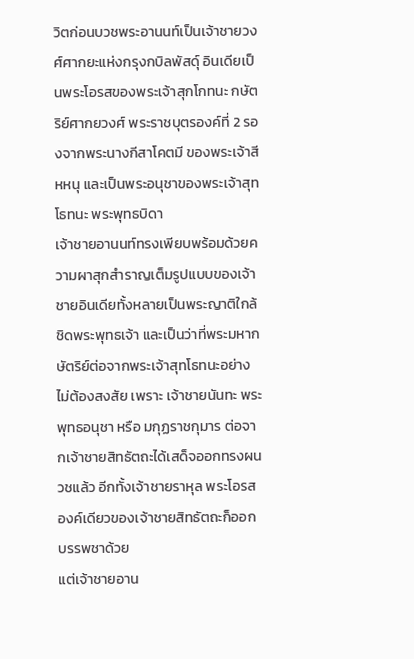วิตก่อนบวชพระอานนท์เป็นเจ้าชายวงศ์ศากยะแห่งกรุงกบิลพัสดุ์ อินเดียเป็นพระโอรสของพระเจ้าสุกโกทนะ กษัตริย์ศากยวงศ์ พระราชบุตรองค์ที่ 2 รองจากพระนางกีสาโคตมี ของพระเจ้าสีหหนุ และเป็นพระอนุชาของพระเจ้าสุทโธทนะ พระพุทธบิดา
เจ้าชายอานนท์ทรงเพียบพร้อมด้วยความผาสุกสำราญเต็มรูปแบบของเจ้าชายอินเดียทั้งหลายเป็นพระญาติใกล้ชิดพระพุทธเจ้า และเป็นว่าที่พระมหากษัตริย์ต่อจากพระเจ้าสุทโธทนะอย่างไม่ต้องสงสัย เพราะ เจ้าชายนันทะ พระพุทธอนุชา หรือ มกุฏราชกุมาร ต่อจากเจ้าชายสิทธัตถะได้เสด็จออกทรงผนวชแล้ว อีกทั้งเจ้าชายราหุล พระโอรสองค์เดียวของเจ้าชายสิทธัตถะก็ออกบรรพชาด้วย
แต่เจ้าชายอาน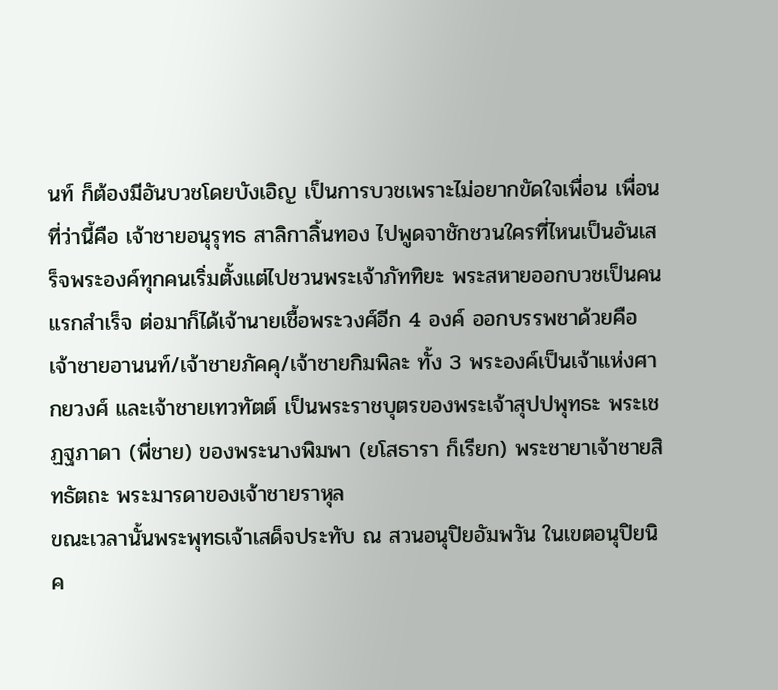นท์ ก็ต้องมีอันบวชโดยบังเอิญ เป็นการบวชเพราะไม่อยากขัดใจเพื่อน เพื่อนที่ว่านี้คือ เจ้าชายอนุรุทธ สาลิกาลิ้นทอง ไปพูดจาชักชวนใครที่ไหนเป็นอันเสร็จพระองค์ทุกคนเริ่มตั้งแต่ไปชวนพระเจ้าภัททิยะ พระสหายออกบวชเป็นคนแรกสำเร็จ ต่อมาก็ได้เจ้านายเชื้อพระวงศ์อีก 4 องค์ ออกบรรพชาด้วยคือ
เจ้าชายอานนท์/เจ้าชายภัคคุ/เจ้าชายกิมพิละ ทั้ง 3 พระองค์เป็นเจ้าแห่งศากยวงศ์ และเจ้าชายเทวทัตต์ เป็นพระราชบุตรของพระเจ้าสุปปพุทธะ พระเชฏฐภาดา (พี่ชาย) ของพระนางพิมพา (ยโสธารา ก็เรียก) พระชายาเจ้าชายสิทธัตถะ พระมารดาของเจ้าชายราหุล
ขณะเวลานั้นพระพุทธเจ้าเสด็จประทับ ณ สวนอนุปิยอัมพวัน ในเขตอนุปิยนิค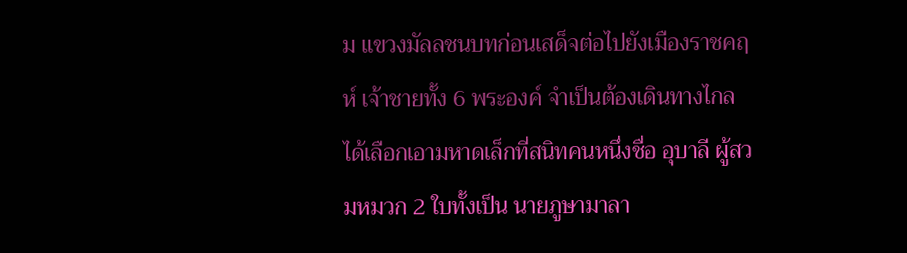ม แขวงมัลลชนบทก่อนเสด็จต่อไปยังเมืองราชคฤห์ เจ้าชายทั้ง 6 พระองค์ จำเป็นต้องเดินทางไกลได้เลือกเอามหาดเล็กที่สนิทคนหนึ่งชื่อ อุบาลี ผู้สวมหมวก 2 ใบทั้งเป็น นายภูษามาลา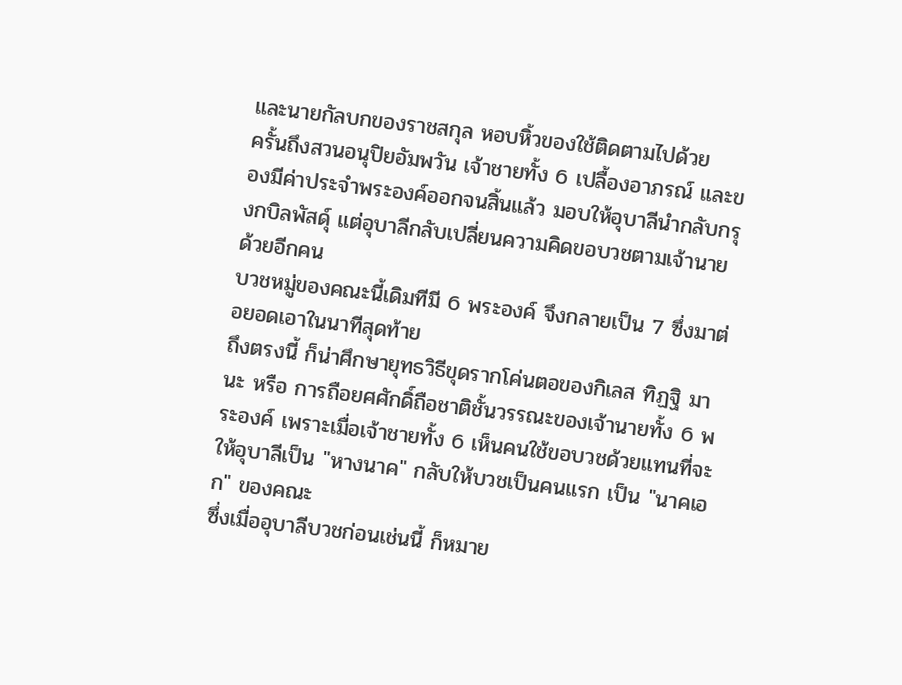และนายกัลบกของราชสกุล หอบหิ้วของใช้ติดตามไปด้วย
ครั้นถึงสวนอนุปิยอัมพวัน เจ้าชายทั้ง 6 เปลื้องอาภรณ์ และของมีค่าประจำพระองค์ออกจนสิ้นแล้ว มอบให้อุบาลีนำกลับกรุงกบิลพัสดุ์ แต่อุบาลีกลับเปลี่ยนความคิดขอบวชตามเจ้านายด้วยอีกคน
บวชหมู่ของคณะนี้เดิมทีมี 6 พระองค์ จึงกลายเป็น 7 ซึ่งมาต่อยอดเอาในนาทีสุดท้าย
ถึงตรงนี้ ก็น่าศึกษายุทธวิธีขุดรากโค่นตอของกิเลส ทิฏฐิ มานะ หรือ การถือยศศักดิ์ถือชาติชั้นวรรณะของเจ้านายทั้ง 6 พระองค์ เพราะเมื่อเจ้าชายทั้ง 6 เห็นคนใช้ขอบวชด้วยแทนที่จะให้อุบาลีเป็น "หางนาค" กลับให้บวชเป็นคนแรก เป็น "นาคเอก" ของคณะ
ซึ่งเมื่ออุบาลีบวชก่อนเช่นนี้ ก็หมาย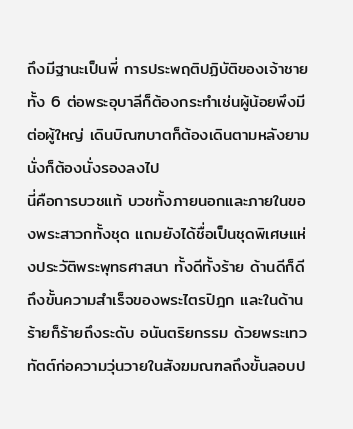ถึงมีฐานะเป็นพี่ การประพฤติปฏิบัติของเจ้าชายทั้ง 6 ต่อพระอุบาลีก็ต้องกระทำเช่นผู้น้อยพึงมีต่อผู้ใหญ่ เดินบิณฑบาตก็ต้องเดินตามหลังยามนั่งก็ต้องนั่งรองลงไป
นี่คือการบวชแท้ บวชทั้งภายนอกและภายในของพระสาวกทั้งชุด แถมยังได้ชื่อเป็นชุดพิเศษแห่งประวัติพระพุทธศาสนา ทั้งดีทั้งร้าย ด้านดีก็ดีถึงขั้นความสำเร็จของพระไตรปิฎก และในด้านร้ายก็ร้ายถึงระดับ อนันตริยกรรม ด้วยพระเทวทัตต์ก่อความวุ่นวายในสังฆมณฑลถึงขั้นลอบป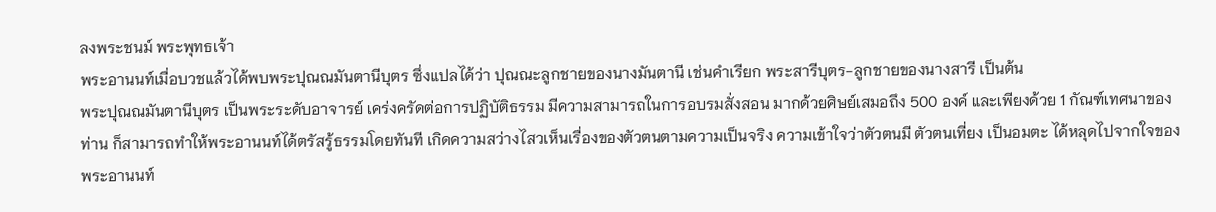ลงพระชนม์ พระพุทธเจ้า
พระอานนท์เมื่อบวชแล้วได้พบพระปุณณมันตานีบุตร ซึ่งแปลได้ว่า ปุณณะลูกชายของนางมันตานี เช่นคำเรียก พระสารีบุตร-ลูกชายของนางสารี เป็นต้น
พระปุณณมันตานีบุตร เป็นพระระดับอาจารย์ เคร่งครัดต่อการปฏิบัติธรรม มีความสามารถในการอบรมสั่งสอน มากด้วยศิษย์เสมอถึง 500 องค์ และเพียงด้วย 1 กัณฑ์เทศนาของท่าน ก็สามารถทำให้พระอานนท์ได้ตรัสรู้ธรรมโดยทันที เกิดความสว่างไสวเห็นเรื่องของตัวตนตามความเป็นจริง ความเข้าใจว่าตัวตนมี ตัวตนเที่ยง เป็นอมตะ ได้หลุดไปจากใจของพระอานนท์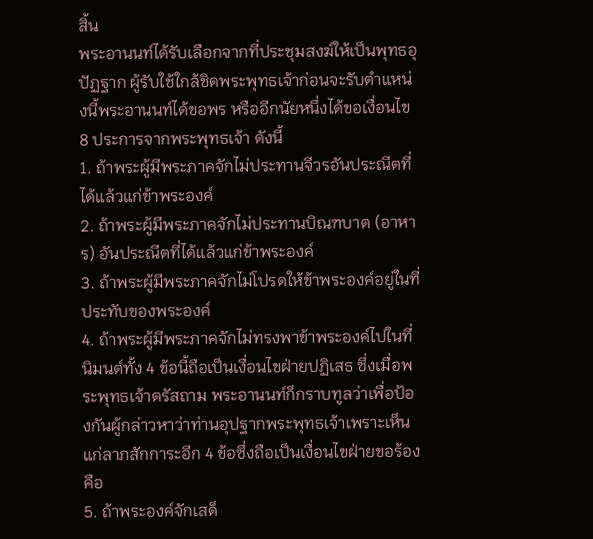สิ้น
พระอานนท์ได้รับเลือกจากที่ประชุมสงฆ์ให้เป็นพุทธอุปัฏฐาก ผู้รับใช้ใกล้ชิดพระพุทธเจ้าก่อนจะรับตำแหน่งนี้พระอานนท์ได้ขอพร หรืออีกนัยหนึ่งได้ขอเงื่อนไข 8 ประการจากพระพุทธเจ้า ดังนี้
1. ถ้าพระผู้มีพระภาคจักไม่ประทานจีวรอันประณีตที่ได้แล้วแก่ข้าพระองค์
2. ถ้าพระผู้มีพระภาคจักไม่ประทานบิณฑบาต (อาหาร) อันประณีตที่ได้แล้วแก่ข้าพระองค์
3. ถ้าพระผู้มีพระภาคจักไม่โปรดให้ข้าพระองค์อยู่ในที่ประทับของพระองค์
4. ถ้าพระผู้มีพระภาคจักไม่ทรงพาข้าพระองค์ไปในที่นิมนต์ทั้ง 4 ข้อนี้ถือเป็นเงื่อนไขฝ่ายปฏิเสธ ซึ่งเมื่อพระพุทธเจ้าตรัสถาม พระอานนท์ก็กราบทูลว่าเพื่อป้องกันผู้กล่าวหาว่าท่านอุปฐากพระพุทธเจ้าเพราะเห็นแก่ลาภสักการะอีก 4 ข้อซึ่งถือเป็นเงื่อนไขฝ่ายขอร้อง คือ
5. ถ้าพระองค์จักเสด็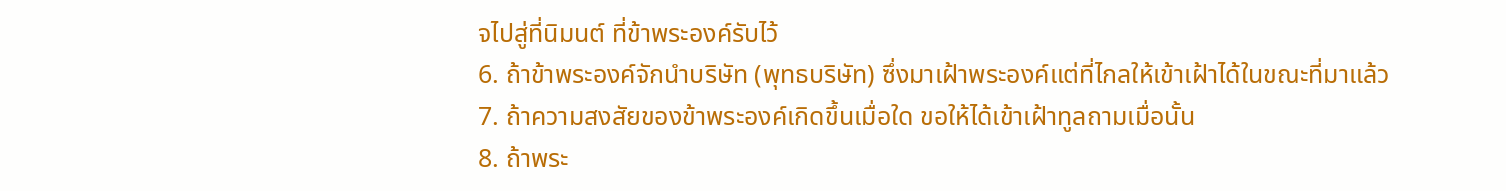จไปสู่ที่นิมนต์ ที่ข้าพระองค์รับไว้
6. ถ้าข้าพระองค์จักนำบริษัท (พุทธบริษัท) ซึ่งมาเฝ้าพระองค์แต่ที่ไกลให้เข้าเฝ้าได้ในขณะที่มาแล้ว
7. ถ้าความสงสัยของข้าพระองค์เกิดขึ้นเมื่อใด ขอให้ได้เข้าเฝ้าทูลถามเมื่อนั้น
8. ถ้าพระ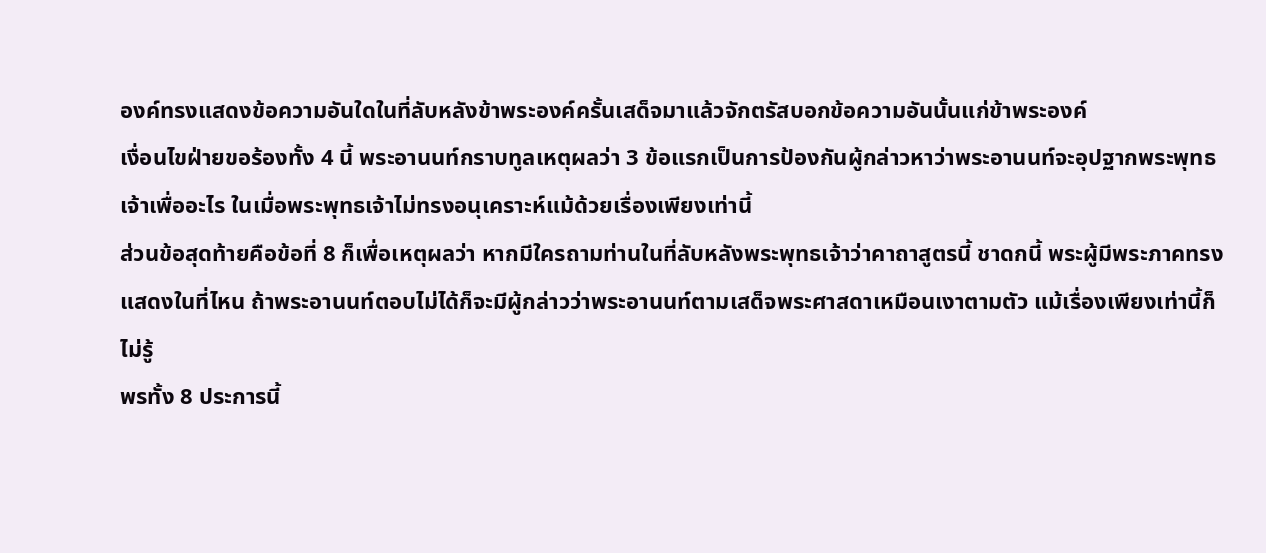องค์ทรงแสดงข้อความอันใดในที่ลับหลังข้าพระองค์ครั้นเสด็จมาแล้วจักตรัสบอกข้อความอันนั้นแก่ข้าพระองค์
เงื่อนไขฝ่ายขอร้องทั้ง 4 นี้ พระอานนท์กราบทูลเหตุผลว่า 3 ข้อแรกเป็นการป้องกันผู้กล่าวหาว่าพระอานนท์จะอุปฐากพระพุทธเจ้าเพื่ออะไร ในเมื่อพระพุทธเจ้าไม่ทรงอนุเคราะห์แม้ด้วยเรื่องเพียงเท่านี้
ส่วนข้อสุดท้ายคือข้อที่ 8 ก็เพื่อเหตุผลว่า หากมีใครถามท่านในที่ลับหลังพระพุทธเจ้าว่าคาถาสูตรนี้ ชาดกนี้ พระผู้มีพระภาคทรงแสดงในที่ไหน ถ้าพระอานนท์ตอบไม่ได้ก็จะมีผู้กล่าวว่าพระอานนท์ตามเสด็จพระศาสดาเหมือนเงาตามตัว แม้เรื่องเพียงเท่านี้ก็ไม่รู้
พรทั้ง 8 ประการนี้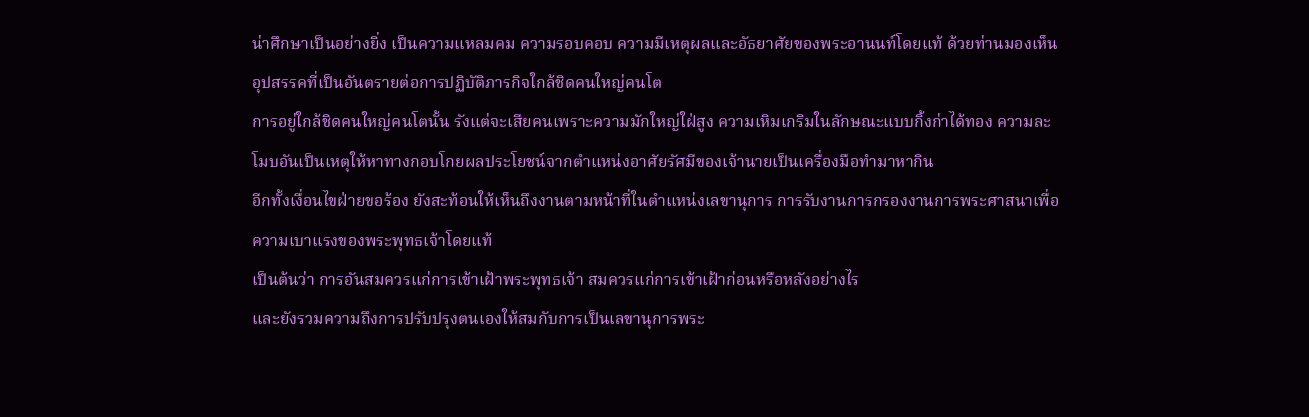น่าศึกษาเป็นอย่างยิ่ง เป็นความแหลมคม ความรอบคอบ ความมีเหตุผลและอัธยาศัยของพระอานนท์โดยแท้ ด้วยท่านมองเห็นอุปสรรคที่เป็นอันตรายต่อการปฏิบัติภารกิจใกล้ชิดคนใหญ่คนโต
การอยู่ใกล้ชิดคนใหญ่คนโตนั้น รังแต่จะเสียคนเพราะความมักใหญ่ใฝ่สูง ความเหิมเกริมในลักษณะแบบกิ้งก่าได้ทอง ความละโมบอันเป็นเหตุให้หาทางกอบโกยผลประโยชน์จากตำแหน่งอาศัยรัศมีของเจ้านายเป็นเครื่องมือทำมาหากิน
อีกทั้งเงื่อนไขฝ่ายขอร้อง ยังสะท้อนให้เห็นถึงงานตามหน้าที่ในตำแหน่งเลขานุการ การรับงานการกรองงานการพระศาสนาเพื่อความเบาแรงของพระพุทธเจ้าโดยแท้
เป็นต้นว่า การอันสมควรแก่การเข้าเฝ้าพระพุทธเจ้า สมควรแก่การเข้าเฝ้าก่อนหรือหลังอย่างไร
และยังรวมความถึงการปรับปรุงตนเองให้สมกับการเป็นเลขานุการพระ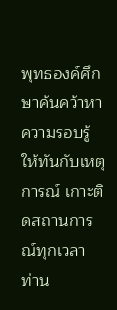พุทธองค์ศึกษาค้นคว้าหาความรอบรู้ให้ทันกับเหตุการณ์ เกาะติดสถานการณ์ทุกเวลา
ท่าน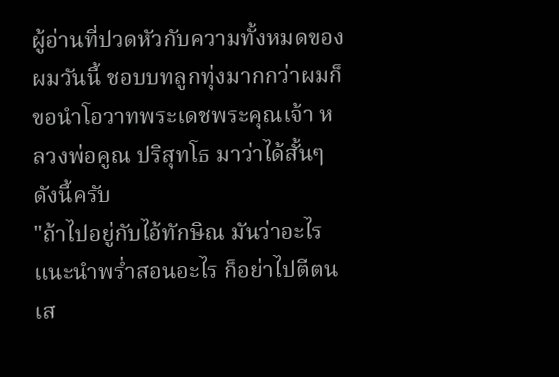ผู้อ่านที่ปวดหัวกับความทั้งหมดของผมวันนี้ ชอบบทลูกทุ่งมากกว่าผมก็ขอนำโอวาทพระเดชพระคุณเจ้า หลวงพ่อคูณ ปริสุทโธ มาว่าได้สั้นๆ ดังนี้ครับ
"ถ้าไปอยู่กับไอ้ทักษิณ มันว่าอะไร แนะนำพร่ำสอนอะไร ก็อย่าไปตีตนเส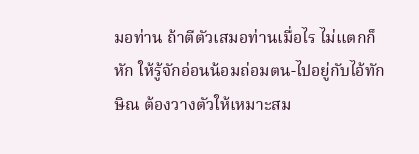มอท่าน ถ้าตีตัวเสมอท่านเมื่อไร ไม่แตกก็หัก ให้รู้จักอ่อนน้อมถ่อมตน-ไปอยู่กับไอ้ทักษิณ ต้องวางตัวให้เหมาะสม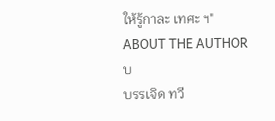ให้รู้กาละ เทศะ ฯ"
ABOUT THE AUTHOR
บ
บรรเจิด ทวี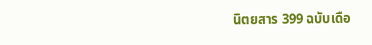นิตยสาร 399 ฉบับเดือ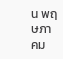น พฤษภาคม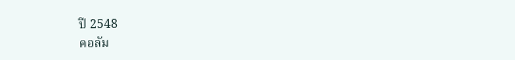ปี 2548
คอลัม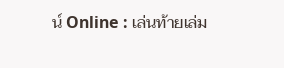น์ Online : เล่นท้ายเล่ม